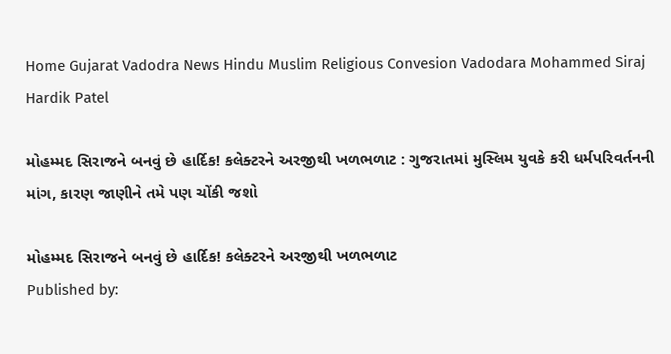Home Gujarat Vadodra News Hindu Muslim Religious Convesion Vadodara Mohammed Siraj Hardik Patel

મોહમ્મદ સિરાજને બનવું છે હાર્દિક! કલેક્ટરને અરજીથી ખળભળાટ : ગુજરાતમાં મુસ્લિમ યુવકે કરી ધર્મપરિવર્તનની માંગ, કારણ જાણીને તમે પણ ચોંકી જશો

મોહમ્મદ સિરાજને બનવું છે હાર્દિક! કલેક્ટરને અરજીથી ખળભળાટ
Published by: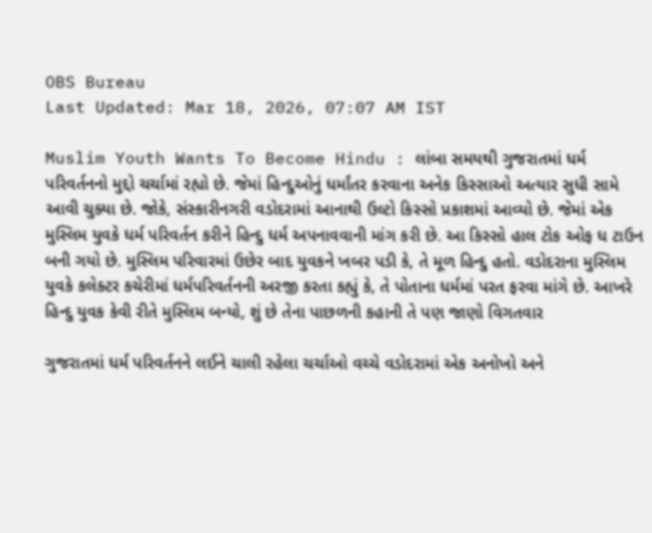OBS Bureau
Last Updated: Mar 18, 2026, 07:07 AM IST

Muslim Youth Wants To Become Hindu : લાંબા સમયથી ગુજરાતમાં ધર્મ પરિવર્તનનો મુદ્દો ચર્ચામાં રહ્યો છે. જેમાં હિન્દુઓનું ધર્માંતર કરવાના અનેક કિસ્સાઓ અત્યાર સુધી સામે આવી ચુક્યા છે. જોકે, સંસ્કારીનગરી વડોદરામાં આનાથી ઉલ્ટો કિસ્સો પ્રકાશમાં આવ્યો છે. જેમાં એક મુસ્લિમ યુવકે ધર્મ પરિવર્તન કરીને હિન્દુ ધર્મ અપનાવવાની માંગ કરી છે. આ કિસ્સો હાલ ટોક ઓફ ધ ટાઉન બની ગયો છે. મુસ્લિમ પરિવારમાં ઉછેર બાદ યુવકને ખબર પડી કે, તે મૂળ હિન્દુ હતો. વડોદરાના મુસ્લિમ યુવકે કલેક્ટર કચેરીમાં ધર્મપરિવર્તનની અરજી કરતા કહ્યું કે, તે પોતાના ધર્મમાં પરત ફરવા માંગે છે. આખરે હિન્દુ યુવક કેવી રીતે મુસ્લિમ બન્યો, શું છે તેના પાછળની કહાની તે પણ જાણો વિગતવાર

ગુજરાતમાં ધર્મ પરિવર્તનને લઈને ચાલી રહેલા ચર્ચાઓ વચ્ચે વડોદરામાં એક અનોખો અને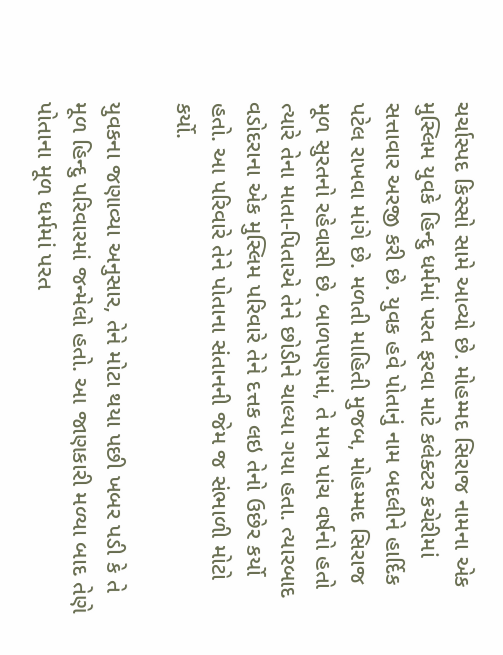ચર્ચાસ્પદ કિસ્સો સામે આવ્યો છે. મોહમ્મદ સિરાજ નામના એક મુસ્લિમ યુવકે હિન્દુ ધર્મમાં પરત ફરવા માટે કલેક્ટર કચેરીમાં સત્તાવાર અરજી કરી છે. યુવક હવે પોતાનું નામ બદલીને હાર્દિક પટેલ રાખવા માંગે છે. મળતી માહિતી મુજબ, મોહમ્મદ સિરાજ મૂળ સુરતનો રહેવાસી છે. બાળપણમાં, તે માત્ર પાંચ વર્ષનો હતો ત્યારે તેના માતા-પિતાએ તેને છોડીને ચાલ્યા ગયા હતા. ત્યારબાદ વડોદરાના એક મુસ્લિમ પરિવારે તેને દત્તક લઇ તેનો ઉછેર કર્યો હતો. આ પરિવારે તેને પોતાના સંતાનની જેમ જ સંભાળી મોટો કર્યો.

યુવકના જણાવ્યા અનુસાર, તેને મોટા થયા પછી ખબર પડી કે તે મૂળ હિન્દુ પરિવારમાં જન્મેલો હતો. આ જાણકારી મળ્યા બાદ તેણે પોતાના મૂળ ધર્મમાં પરત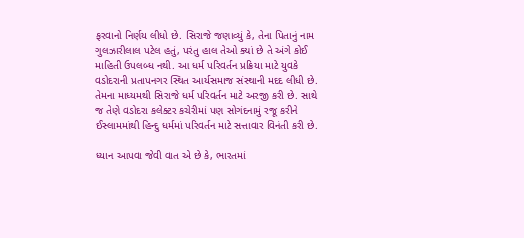ફરવાનો નિર્ણય લીધો છે. સિરાજે જણાવ્યું કે, તેના પિતાનું નામ ગુલઝારીલાલ પટેલ હતું, પરંતુ હાલ તેઓ ક્યાં છે તે અંગે કોઈ માહિતી ઉપલબ્ધ નથી. આ ધર્મ પરિવર્તન પ્રક્રિયા માટે યુવકે વડોદરાની પ્રતાપનગર સ્થિત આર્યસમાજ સંસ્થાની મદદ લીધી છે. તેમના માધ્યમથી સિરાજે ધર્મ પરિવર્તન માટે અરજી કરી છે. સાથે જ તેણે વડોદરા કલેક્ટર કચેરીમાં પણ સોગંદનામું રજૂ કરીને ઈસ્લામમાંથી હિન્દુ ધર્મમાં પરિવર્તન માટે સત્તાવાર વિનંતી કરી છે.

ધ્યાન આપવા જેવી વાત એ છે કે, ભારતમાં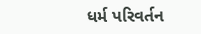ધર્મ પરિવર્તન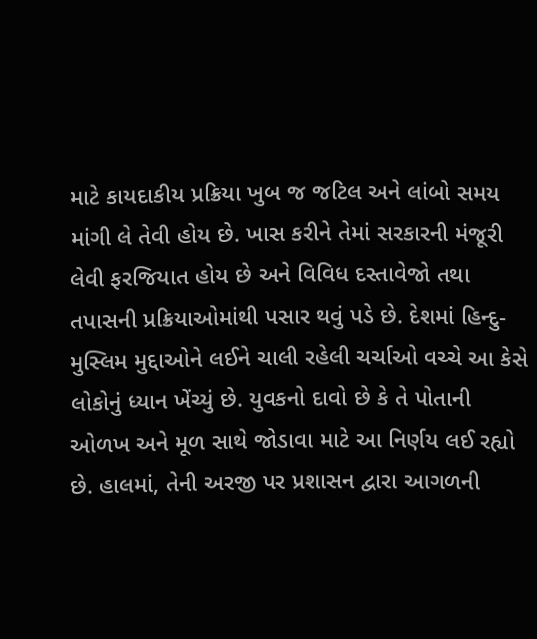માટે કાયદાકીય પ્રક્રિયા ખુબ જ જટિલ અને લાંબો સમય માંગી લે તેવી હોય છે. ખાસ કરીને તેમાં સરકારની મંજૂરી લેવી ફરજિયાત હોય છે અને વિવિધ દસ્તાવેજો તથા તપાસની પ્રક્રિયાઓમાંથી પસાર થવું પડે છે. દેશમાં હિન્દુ-મુસ્લિમ મુદ્દાઓને લઈને ચાલી રહેલી ચર્ચાઓ વચ્ચે આ કેસે લોકોનું ધ્યાન ખેંચ્યું છે. યુવકનો દાવો છે કે તે પોતાની ઓળખ અને મૂળ સાથે જોડાવા માટે આ નિર્ણય લઈ રહ્યો છે. હાલમાં, તેની અરજી પર પ્રશાસન દ્વારા આગળની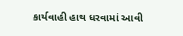કાર્યવાહી હાથ ધરવામાં આવી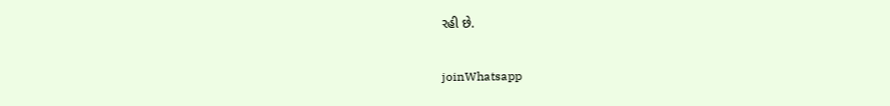રહી છે.

joinWhatsapp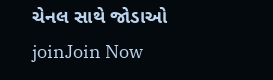ચેનલ સાથે જોડાઓ
joinJoin Now